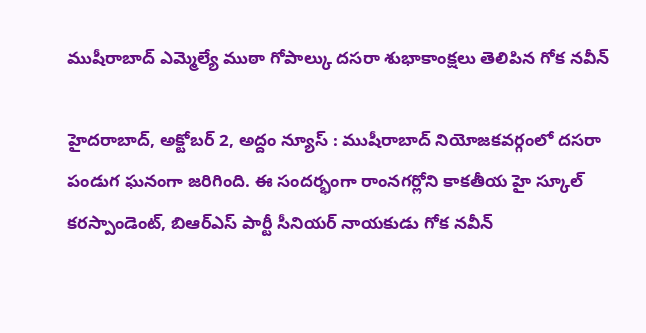ముషీరాబాద్ ఎమ్మెల్యే ముఠా గోపాల్కు దసరా శుభాకాంక్షలు తెలిపిన గోక నవీన్

హైదరాబాద్, అక్టోబర్ 2, అద్దం న్యూస్ : ముషీరాబాద్ నియోజకవర్గంలో దసరా పండుగ ఘనంగా జరిగింది. ఈ సందర్భంగా రాంనగర్లోని కాకతీయ హై స్కూల్ కరస్పాండెంట్, బిఆర్ఎస్ పార్టీ సీనియర్ నాయకుడు గోక నవీన్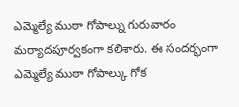ఎమ్మెల్యే ముఠా గోపాల్ను గురువారం మర్యాదపూర్వకంగా కలిశారు. ఈ సందర్భంగా ఎమ్మెల్యే ముఠా గోపాల్కు గోక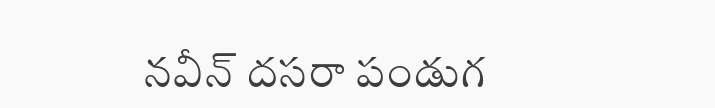నవీన్ దసరా పండుగ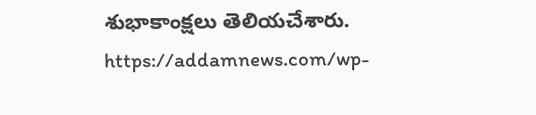శుభాకాంక్షలు తెలియచేశారు.
https://addamnews.com/wp-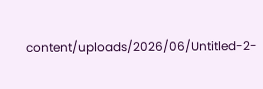content/uploads/2026/06/Untitled-2-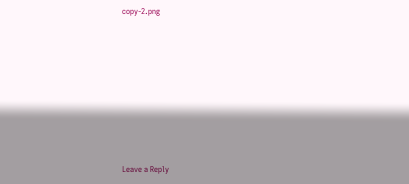copy-2.png











Leave a Reply